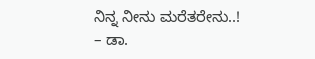ನಿನ್ನ ನೀನು ಮರೆತರೇನು..! – ಡಾ.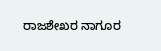ರಾಜಶೇಖರ ನಾಗೂರ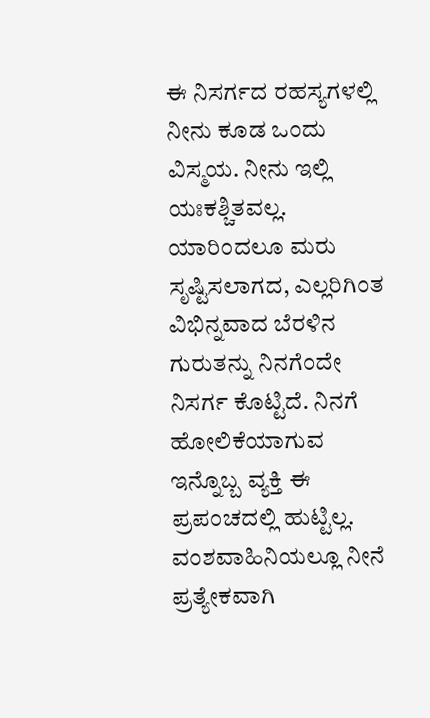ಈ ನಿಸರ್ಗದ ರಹಸ್ಯಗಳಲ್ಲಿ ನೀನು ಕೂಡ ಒಂದು ವಿಸ್ಮಯ. ನೀನು ಇಲ್ಲಿ ಯಃಕಶ್ಚಿತವಲ್ಲ. ಯಾರಿಂದಲೂ ಮರು ಸೃಷ್ಟಿಸಲಾಗದ, ಎಲ್ಲರಿಗಿಂತ ವಿಭಿನ್ನವಾದ ಬೆರಳಿನ ಗುರುತನ್ನು ನಿನಗೆಂದೇ ನಿಸರ್ಗ ಕೊಟ್ಟಿದೆ. ನಿನಗೆ ಹೋಲಿಕೆಯಾಗುವ ಇನ್ನೊಬ್ಬ ವ್ಯಕ್ತಿ ಈ ಪ್ರಪಂಚದಲ್ಲಿ ಹುಟ್ಟಿಲ್ಲ. ವಂಶವಾಹಿನಿಯಲ್ಲೂ ನೀನೆ ಪ್ರತ್ಯೇಕವಾಗಿ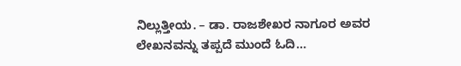ನಿಲ್ಲುತ್ತೀಯ. – ಡಾ. ರಾಜಶೇಖರ ನಾಗೂರ ಅವರ ಲೇಖನವನ್ನು ತಪ್ಪದೆ ಮುಂದೆ ಓದಿ…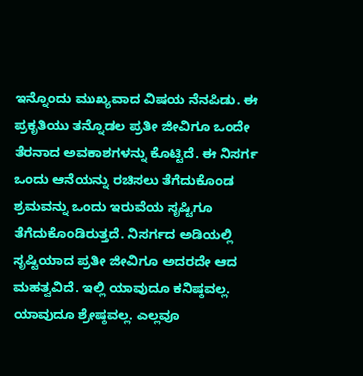ಇನ್ನೊಂದು ಮುಖ್ಯವಾದ ವಿಷಯ ನೆನಪಿಡು. ಈ ಪ್ರಕೃತಿಯು ತನ್ನೊಡಲ ಪ್ರತೀ ಜೀವಿಗೂ ಒಂದೇ ತೆರನಾದ ಅವಕಾಶಗಳನ್ನು ಕೊಟ್ಟಿದೆ. ಈ ನಿಸರ್ಗ ಒಂದು ಆನೆಯನ್ನು ರಚಿಸಲು ತೆಗೆದುಕೊಂಡ ಶ್ರಮವನ್ನು ಒಂದು ಇರುವೆಯ ಸೃಷ್ಟಿಗೂ ತೆಗೆದುಕೊಂಡಿರುತ್ತದೆ. ನಿಸರ್ಗದ ಅಡಿಯಲ್ಲಿ ಸೃಷ್ಟಿಯಾದ ಪ್ರತೀ ಜೀವಿಗೂ ಅದರದೇ ಆದ ಮಹತ್ವವಿದೆ. ಇಲ್ಲಿ ಯಾವುದೂ ಕನಿಷ್ಠವಲ್ಲ. ಯಾವುದೂ ಶ್ರೇಷ್ಠವಲ್ಲ. ಎಲ್ಲವೂ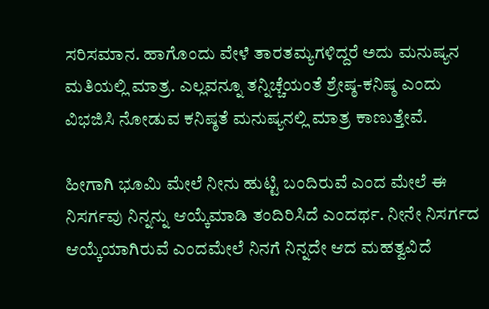ಸರಿಸಮಾನ. ಹಾಗೊಂದು ವೇಳೆ ತಾರತಮ್ಯಗಳಿದ್ದರೆ ಅದು ಮನುಷ್ಯನ ಮತಿಯಲ್ಲಿ ಮಾತ್ರ. ಎಲ್ಲವನ್ನೂ ತನ್ನಿಚ್ಚೆಯಂತೆ ಶ್ರೇಷ್ಠ-ಕನಿಷ್ಠ ಎಂದು ವಿಭಜಿಸಿ ನೋಡುವ ಕನಿಷ್ಠತೆ ಮನುಷ್ಯನಲ್ಲಿ ಮಾತ್ರ ಕಾಣುತ್ತೇವೆ.

ಹೀಗಾಗಿ ಭೂಮಿ ಮೇಲೆ ನೀನು ಹುಟ್ಟಿ ಬಂದಿರುವೆ ಎಂದ ಮೇಲೆ ಈ ನಿಸರ್ಗವು ನಿನ್ನನ್ನು ಆಯ್ಕೆಮಾಡಿ ತಂದಿರಿಸಿದೆ ಎಂದರ್ಥ. ನೀನೇ ನಿಸರ್ಗದ ಆಯ್ಕೆಯಾಗಿರುವೆ ಎಂದಮೇಲೆ ನಿನಗೆ ನಿನ್ನದೇ ಆದ ಮಹತ್ವವಿದೆ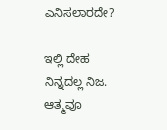ಎನಿಸಲಾರದೇ?

ಇಲ್ಲಿ ದೇಹ ನಿನ್ನದಲ್ಲ ನಿಜ. ಆತ್ಮವೂ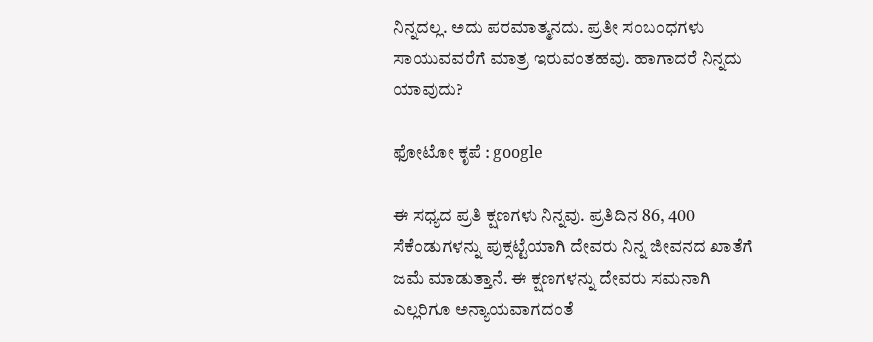ನಿನ್ನದಲ್ಲ. ಅದು ಪರಮಾತ್ಮನದು. ಪ್ರತೀ ಸಂಬಂಧಗಳು ಸಾಯುವವರೆಗೆ ಮಾತ್ರ ಇರುವಂತಹವು. ಹಾಗಾದರೆ ನಿನ್ನದು ಯಾವುದು?

ಫೋಟೋ ಕೃಪೆ : google

ಈ ಸಧ್ಯದ ಪ್ರತಿ ಕ್ಷಣಗಳು ನಿನ್ನವು. ಪ್ರತಿದಿನ 86, 400 ಸೆಕೆಂಡುಗಳನ್ನು ಪುಕ್ಸಟ್ಟೆಯಾಗಿ ದೇವರು ನಿನ್ನ ಜೀವನದ ಖಾತೆಗೆ ಜಮೆ ಮಾಡುತ್ತಾನೆ. ಈ ಕ್ಷಣಗಳನ್ನು ದೇವರು ಸಮನಾಗಿ ಎಲ್ಲರಿಗೂ ಅನ್ಯಾಯವಾಗದಂತೆ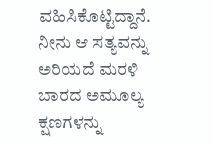ವಹಿಸಿಕೊಟ್ಟಿದ್ದಾನೆ. ನೀನು ಆ ಸತ್ಯವನ್ನು ಅರಿಯದೆ ಮರಳಿ ಬಾರದ ಅಮೂಲ್ಯ ಕ್ಷಣಗಳನ್ನು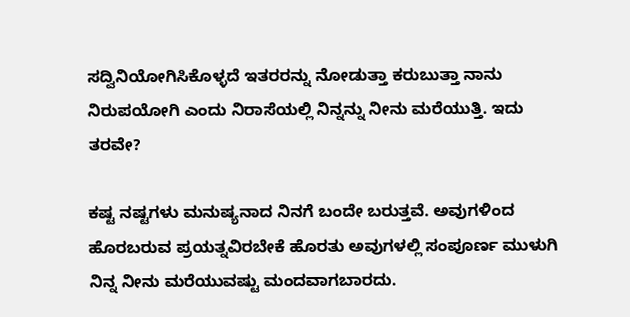ಸದ್ವಿನಿಯೋಗಿಸಿಕೊಳ್ಳದೆ ಇತರರನ್ನು ನೋಡುತ್ತಾ ಕರುಬುತ್ತಾ ನಾನು ನಿರುಪಯೋಗಿ ಎಂದು ನಿರಾಸೆಯಲ್ಲಿ ನಿನ್ನನ್ನು ನೀನು ಮರೆಯುತ್ತಿ. ಇದು ತರವೇ?

ಕಷ್ಟ ನಷ್ಟಗಳು ಮನುಷ್ಯನಾದ ನಿನಗೆ ಬಂದೇ ಬರುತ್ತವೆ. ಅವುಗಳಿಂದ ಹೊರಬರುವ ಪ್ರಯತ್ನವಿರಬೇಕೆ ಹೊರತು ಅವುಗಳಲ್ಲಿ ಸಂಪೂರ್ಣ ಮುಳುಗಿ ನಿನ್ನ ನೀನು ಮರೆಯುವಷ್ಟು ಮಂದವಾಗಬಾರದು.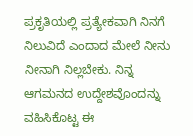ಪ್ರಕೃತಿಯಲ್ಲಿ ಪ್ರತ್ಯೇಕವಾಗಿ ನಿನಗೆ ನಿಲುವಿದೆ ಎಂದಾದ ಮೇಲೆ ನೀನು ನೀನಾಗಿ ನಿಲ್ಲಬೇಕು. ನಿನ್ನ ಆಗಮನದ ಉದ್ದೇಶವೊಂದನ್ನು ವಹಿಸಿಕೊಟ್ಟ ಈ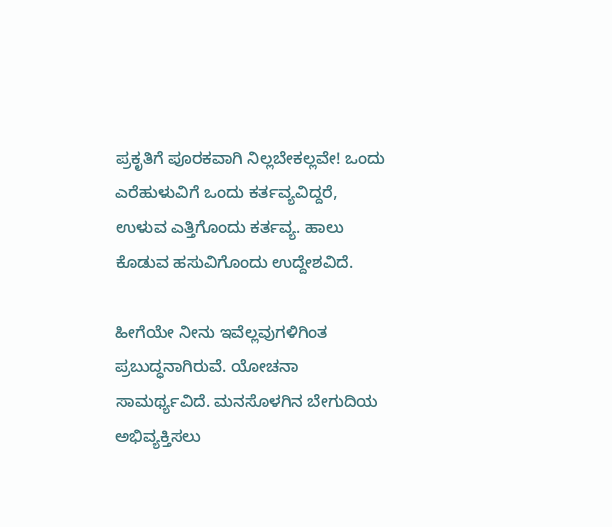ಪ್ರಕೃತಿಗೆ ಪೂರಕವಾಗಿ ನಿಲ್ಲಬೇಕಲ್ಲವೇ! ಒಂದು ಎರೆಹುಳುವಿಗೆ ಒಂದು ಕರ್ತವ್ಯವಿದ್ದರೆ, ಉಳುವ ಎತ್ತಿಗೊಂದು ಕರ್ತವ್ಯ. ಹಾಲು ಕೊಡುವ ಹಸುವಿಗೊಂದು ಉದ್ದೇಶವಿದೆ.

ಹೀಗೆಯೇ ನೀನು ಇವೆಲ್ಲವುಗಳಿಗಿಂತ ಪ್ರಬುದ್ಧನಾಗಿರುವೆ. ಯೋಚನಾ ಸಾಮರ್ಥ್ಯವಿದೆ. ಮನಸೊಳಗಿನ ಬೇಗುದಿಯ ಅಭಿವ್ಯಕ್ತಿಸಲು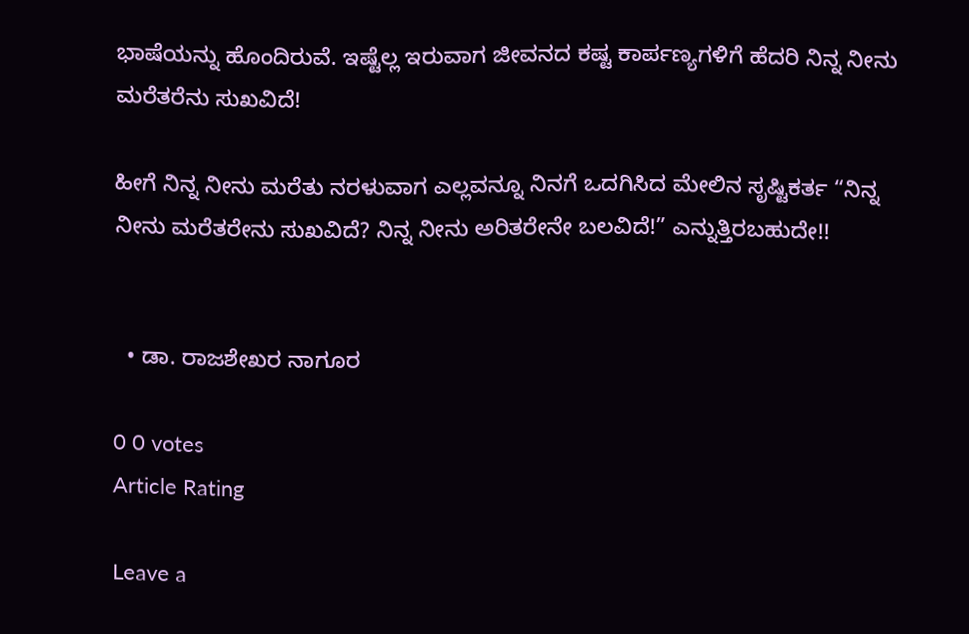ಭಾಷೆಯನ್ನು ಹೊಂದಿರುವೆ. ಇಷ್ಟೆಲ್ಲ ಇರುವಾಗ ಜೀವನದ ಕಷ್ಟ ಕಾರ್ಪಣ್ಯಗಳಿಗೆ ಹೆದರಿ ನಿನ್ನ ನೀನು ಮರೆತರೆನು ಸುಖವಿದೆ!

ಹೀಗೆ ನಿನ್ನ ನೀನು ಮರೆತು ನರಳುವಾಗ ಎಲ್ಲವನ್ನೂ ನಿನಗೆ ಒದಗಿಸಿದ ಮೇಲಿನ ಸೃಷ್ಟಿಕರ್ತ “ನಿನ್ನ ನೀನು ಮರೆತರೇನು ಸುಖವಿದೆ? ನಿನ್ನ ನೀನು ಅರಿತರೇನೇ ಬಲವಿದೆ!” ಎನ್ನುತ್ತಿರಬಹುದೇ!!


  • ಡಾ. ರಾಜಶೇಖರ ನಾಗೂರ

0 0 votes
Article Rating

Leave a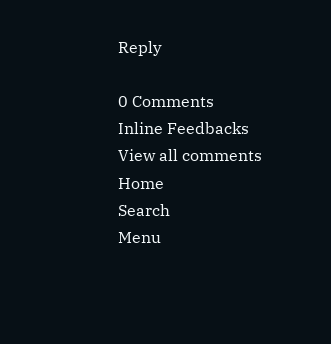Reply

0 Comments
Inline Feedbacks
View all comments
Home
Search
Menu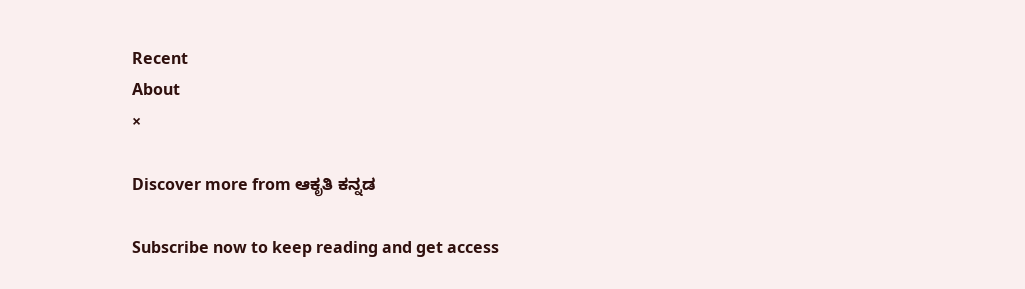Recent
About
×

Discover more from ಆಕೃತಿ ಕನ್ನಡ

Subscribe now to keep reading and get access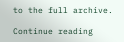to the full archive.

Continue reading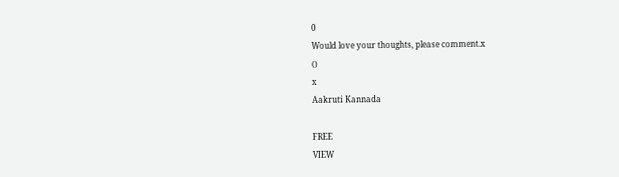0
Would love your thoughts, please comment.x
()
x
Aakruti Kannada

FREE
VIEW